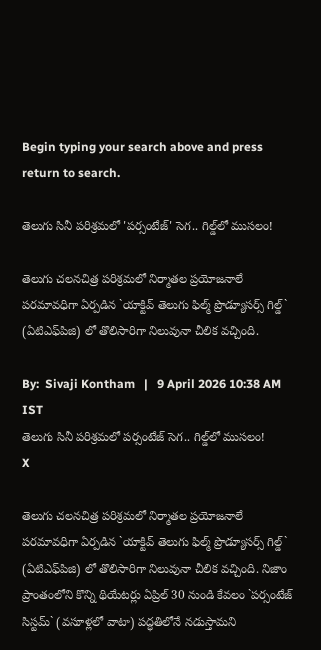Begin typing your search above and press return to search.

తెలుగు సినీ పరిశ్రమలో 'పర్సంటేజ్' సెగ.. గిల్డ్‌లో ముసలం!

తెలుగు చలనచిత్ర పరిశ్రమలో నిర్మాతల ప్రయోజనాలే పరమావధిగా ఏర్పడిన `యాక్టివ్ తెలుగు ఫిల్మ్ ప్రొడ్యూసర్స్ గిల్డ్` (ఏటిఎఫ్‌పిజి) లో తొలిసారిగా నిలువునా చీలిక వచ్చింది.

By:  Sivaji Kontham   |   9 April 2026 10:38 AM IST
తెలుగు సినీ పరిశ్రమలో పర్సంటేజ్ సెగ.. గిల్డ్‌లో ముసలం!
X

తెలుగు చలనచిత్ర పరిశ్రమలో నిర్మాతల ప్రయోజనాలే పరమావధిగా ఏర్పడిన `యాక్టివ్ తెలుగు ఫిల్మ్ ప్రొడ్యూసర్స్ గిల్డ్` (ఏటిఎఫ్‌పిజి) లో తొలిసారిగా నిలువునా చీలిక వచ్చింది. నిజాం ప్రాంతంలోని కొన్ని థియేటర్లు ఏప్రిల్ 30 నుండి కేవలం `పర్సంటేజ్ సిస్టమ్` (వసూళ్లలో వాటా) పద్ధతిలోనే నడుస్తామని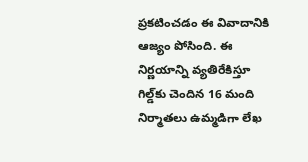ప్రకటించడం ఈ వివాదానికి ఆజ్యం పోసింది. ఈ నిర్ణయాన్ని వ్యతిరేకిస్తూ గిల్డ్‌కు చెందిన 16 మంది నిర్మాతలు ఉమ్మడిగా లేఖ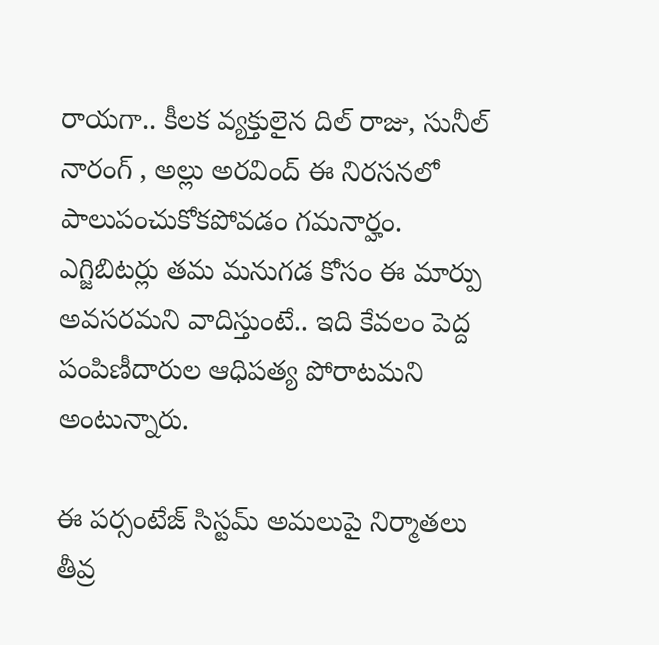రాయగా.. కీలక వ్యక్తులైన దిల్ రాజు, సునీల్ నారంగ్ , అల్లు అరవింద్ ఈ నిరసనలో పాలుపంచుకోకపోవడం గమనార్హం. ఎగ్జిబిటర్లు తమ మనుగడ కోసం ఈ మార్పు అవసరమని వాదిస్తుంటే.. ఇది కేవలం పెద్ద పంపిణీదారుల ఆధిపత్య పోరాటమని అంటున్నారు.

ఈ పర్సంటేజ్ సిస్టమ్ అమలుపై నిర్మాతలు తీవ్ర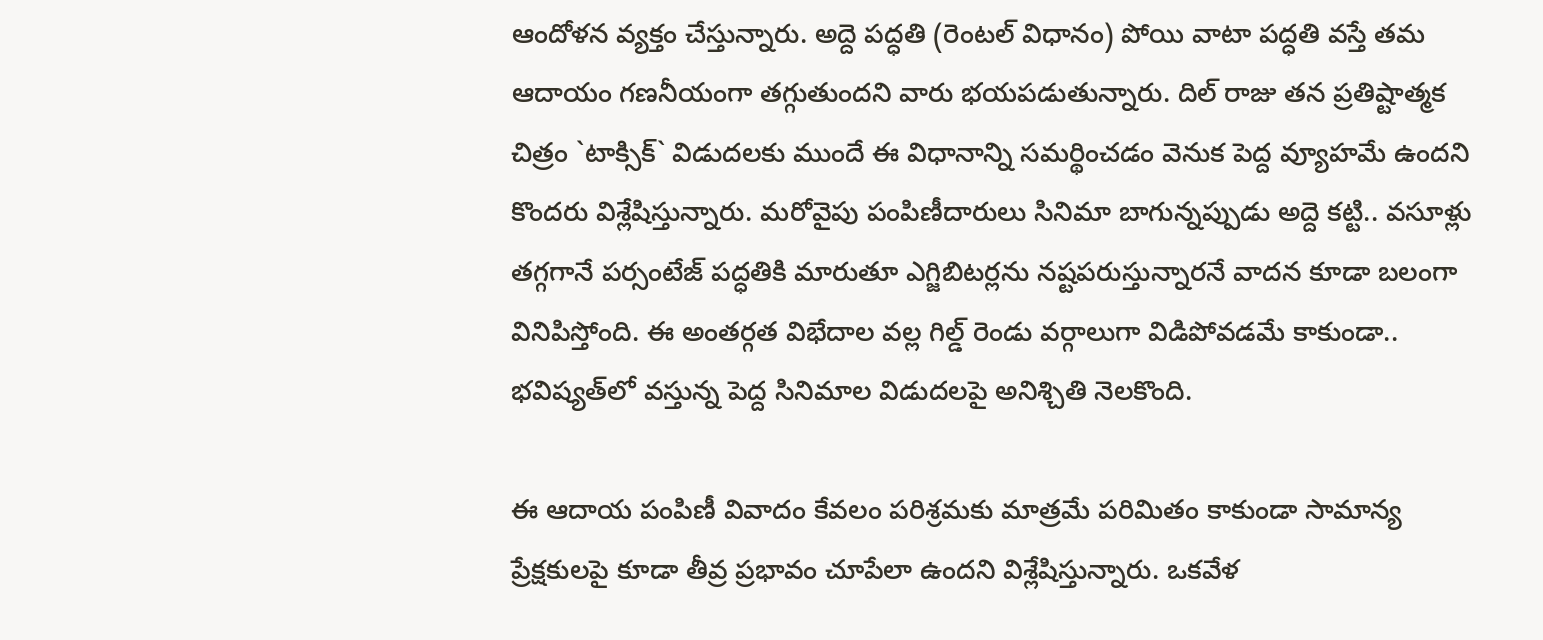ఆందోళన వ్యక్తం చేస్తున్నారు. అద్దె పద్ధతి (రెంట‌ల్ విధానం) పోయి వాటా పద్ధతి వస్తే తమ ఆదాయం గణనీయంగా తగ్గుతుందని వారు భయపడుతున్నారు. దిల్ రాజు తన ప్రతిష్టాత్మక చిత్రం `టాక్సిక్` విడుదలకు ముందే ఈ విధానాన్ని సమర్థించడం వెనుక పెద్ద వ్యూహమే ఉందని కొందరు విశ్లేషిస్తున్నారు. మరోవైపు పంపిణీదారులు సినిమా బాగున్నప్పుడు అద్దె కట్టి.. వసూళ్లు తగ్గగానే పర్సంటేజ్ పద్ధతికి మారుతూ ఎగ్జిబిటర్లను నష్టపరుస్తున్నారనే వాదన కూడా బలంగా వినిపిస్తోంది. ఈ అంతర్గత విభేదాల వల్ల గిల్డ్ రెండు వర్గాలుగా విడిపోవడమే కాకుండా.. భవిష్య‌త్‌లో వ‌స్తున్న‌ పెద్ద సినిమాల విడుదలపై అనిశ్చితి నెలకొంది.

ఈ ఆదాయ పంపిణీ వివాదం కేవలం పరిశ్రమకు మాత్రమే పరిమితం కాకుండా సామాన్య ప్రేక్షకులపై కూడా తీవ్ర ప్రభావం చూపేలా ఉంద‌ని విశ్లేషిస్తున్నారు. ఒకవేళ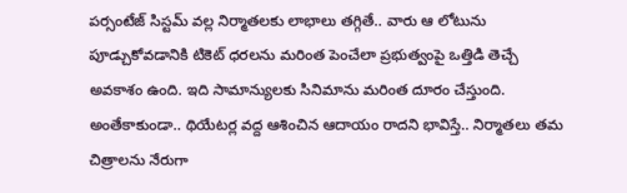పర్సంటేజ్ సిస్టమ్ వల్ల నిర్మాతలకు లాభాలు తగ్గితే.. వారు ఆ లోటును పూడ్చుకోవడానికి టికెట్ ధరలను మరింత పెంచేలా ప్రభుత్వంపై ఒత్తిడి తెచ్చే అవకాశం ఉంది. ఇది సామాన్యులకు సినిమాను మరింత దూరం చేస్తుంది. అంతేకాకుండా.. థియేటర్ల వద్ద ఆశించిన ఆదాయం రాదని భావిస్తే.. నిర్మాతలు తమ చిత్రాలను నేరుగా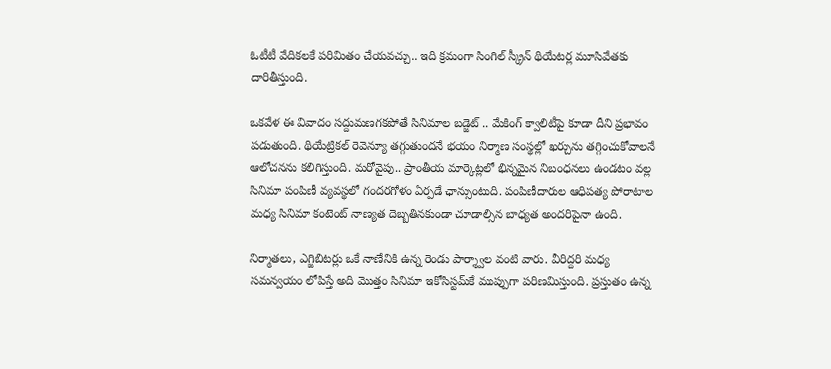ఓటీటీ వేదికలకే పరిమితం చేయవచ్చు.. ఇది క్రమంగా సింగిల్ స్క్రీన్ థియేటర్ల మూసివేతకు దారితీస్తుంది.

ఒకవేళ ఈ వివాదం సద్దుమణగకపోతే సినిమాల బడ్జెట్ .. మేకింగ్ క్వాలిటీపై కూడా దీని ప్రభావం పడుతుంది. థియేట్రికల్ రెవెన్యూ తగ్గుతుందనే భయం నిర్మాణ సంస్థల్లో ఖర్చును తగ్గించుకోవాలనే ఆలోచనను కలిగిస్తుంది. మరోవైపు.. ప్రాంతీయ మార్కెట్లలో భిన్నమైన నిబంధనలు ఉండటం వల్ల సినిమా పంపిణీ వ్యవస్థలో గందరగోళం ఏర్పడే ఛాన్సుంటుది. పంపిణీదారుల ఆధిపత్య పోరాటాల మధ్య సినిమా కంటెంట్ నాణ్యత దెబ్బతినకుండా చూడాల్సిన బాధ్యత అందరిపైనా ఉంది.

నిర్మాతలు, ఎగ్జిబిటర్లు ఒకే నాణేనికి ఉన్న రెండు పార్శ్వాల వంటి వారు. వీరిద్దరి మధ్య సమన్వయం లోపిస్తే అది మొత్తం సినిమా ఇకోసిస్టమ్‌కే ముప్పుగా పరిణమిస్తుంది. ప్రస్తుతం ఉన్న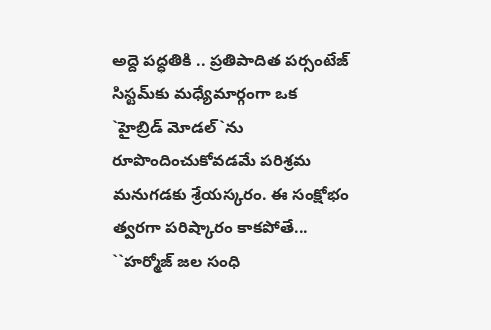అద్దె పద్ధతికి .. ప్రతిపాదిత పర్సంటేజ్ సిస్టమ్‌కు మధ్యేమార్గంగా ఒక `హైబ్రిడ్ మోడల్`ను రూపొందించుకోవడమే పరిశ్రమ మనుగడకు శ్రేయస్కరం. ఈ సంక్షోభం త్వరగా పరిష్కారం కాకపోతే... ``హర్మోజ్ జ‌ల సంధి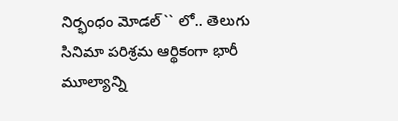నిర్భంధం మోడ‌ల్`` లో.. తెలుగు సినిమా పరిశ్రమ ఆర్థికంగా భారీ మూల్యాన్ని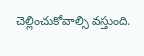చెల్లించుకోవాల్సి వస్తుంది.